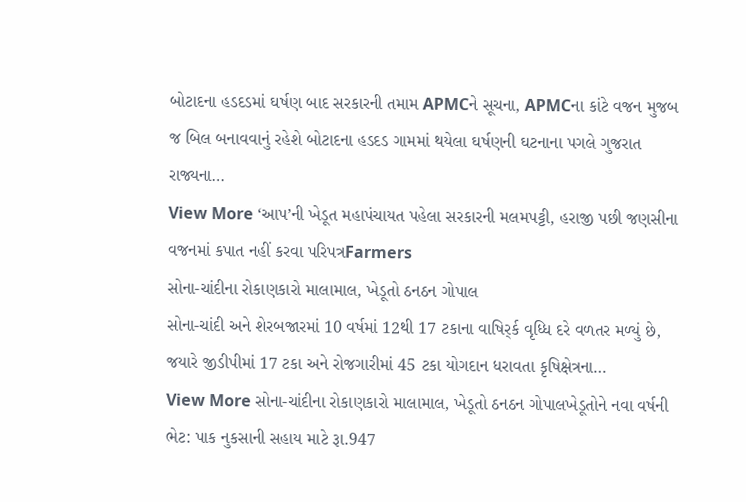બોટાદના હડદડમાં ઘર્ષણ બાદ સરકારની તમામ APMCને સૂચના, APMCના કાંટે વજન મુજબ જ બિલ બનાવવાનું રહેશે બોટાદના હડદડ ગામમાં થયેલા ઘર્ષણની ઘટનાના પગલે ગુજરાત રાજ્યના…
View More ‘આપ’ની ખેડૂત મહાપંચાયત પહેલા સરકારની મલમપટ્ટી, હરાજી પછી જણસીના વજનમાં કપાત નહીં કરવા પરિપત્રFarmers
સોના-ચાંદીના રોકાણકારો માલામાલ, ખેડૂતો ઠનઠન ગોપાલ
સોના-ચાંદી અને શેરબજારમાં 10 વર્ષમાં 12થી 17 ટકાના વાષિર્ર્ક વૃધ્ધિ દરે વળતર મળ્યું છે, જયારે જીડીપીમાં 17 ટકા અને રોજગારીમાં 45 ટકા યોગદાન ધરાવતા કૃષિક્ષેત્રના…
View More સોના-ચાંદીના રોકાણકારો માલામાલ, ખેડૂતો ઠનઠન ગોપાલખેડૂતોને નવા વર્ષની ભેટ: પાક નુકસાની સહાય માટે રૂા.947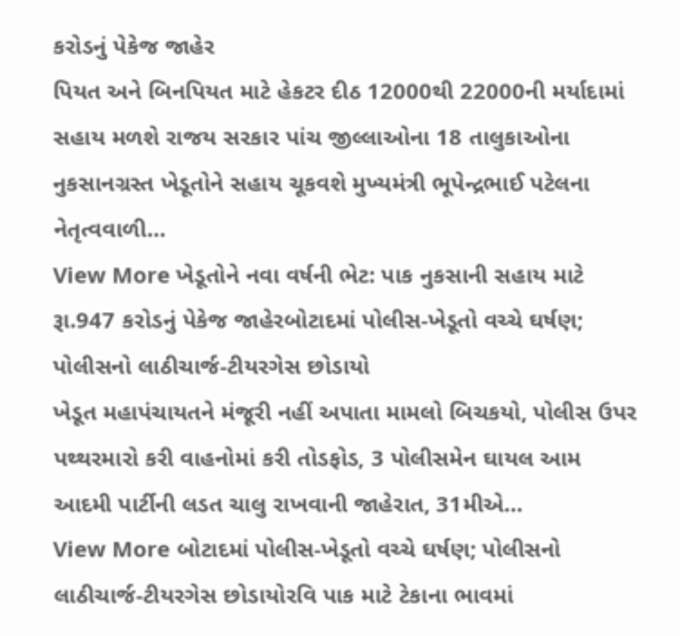કરોડનું પેકેજ જાહેર
પિયત અને બિનપિયત માટે હેકટર દીઠ 12000થી 22000ની મર્યાદામાં સહાય મળશે રાજય સરકાર પાંચ જીલ્લાઓના 18 તાલુકાઓના નુકસાનગ્રસ્ત ખેડૂતોને સહાય ચૂકવશે મુખ્યમંત્રી ભૂપેન્દ્રભાઈ પટેલના નેતૃત્વવાળી…
View More ખેડૂતોને નવા વર્ષની ભેટ: પાક નુકસાની સહાય માટે રૂા.947 કરોડનું પેકેજ જાહેરબોટાદમાં પોલીસ-ખેડૂતો વચ્ચે ઘર્ષણ; પોલીસનો લાઠીચાર્જ-ટીયરગેસ છોડાયો
ખેડૂત મહાપંચાયતને મંજૂરી નહીં અપાતા મામલો બિચકયો, પોલીસ ઉપર પથ્થરમારો કરી વાહનોમાં કરી તોડફોડ, 3 પોલીસમેન ઘાયલ આમ આદમી પાર્ટીની લડત ચાલુ રાખવાની જાહેરાત, 31મીએ…
View More બોટાદમાં પોલીસ-ખેડૂતો વચ્ચે ઘર્ષણ; પોલીસનો લાઠીચાર્જ-ટીયરગેસ છોડાયોરવિ પાક માટે ટેકાના ભાવમાં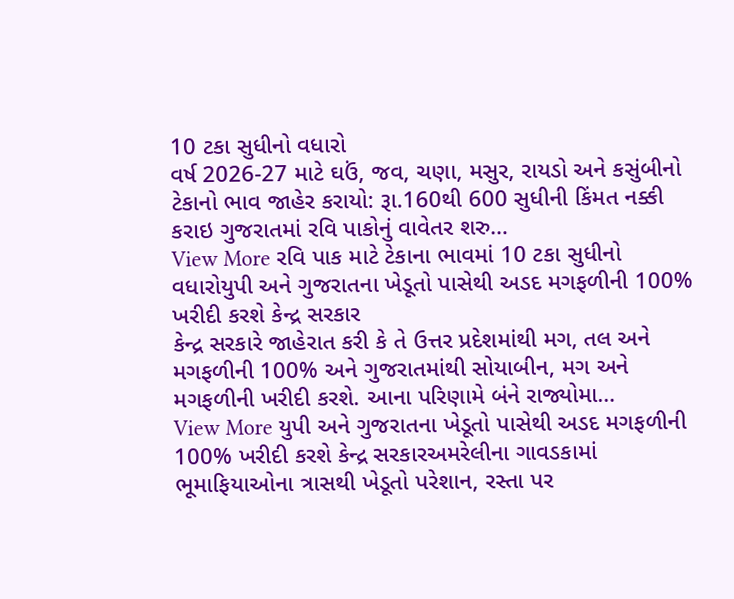10 ટકા સુધીનો વધારો
વર્ષ 2026-27 માટે ઘઉં, જવ, ચણા, મસુર, રાયડો અને કસુંબીનો ટેકાનો ભાવ જાહેર કરાયો: રૂા.160થી 600 સુધીની કિંમત નક્કી કરાઇ ગુજરાતમાં રવિ પાકોનું વાવેતર શરુ…
View More રવિ પાક માટે ટેકાના ભાવમાં 10 ટકા સુધીનો વધારોયુપી અને ગુજરાતના ખેડૂતો પાસેથી અડદ મગફળીની 100% ખરીદી કરશે કેન્દ્ર સરકાર
કેન્દ્ર સરકારે જાહેરાત કરી કે તે ઉત્તર પ્રદેશમાંથી મગ, તલ અને મગફળીની 100% અને ગુજરાતમાંથી સોયાબીન, મગ અને મગફળીની ખરીદી કરશે. આના પરિણામે બંને રાજ્યોમા…
View More યુપી અને ગુજરાતના ખેડૂતો પાસેથી અડદ મગફળીની 100% ખરીદી કરશે કેન્દ્ર સરકારઅમરેલીના ગાવડકામાં ભૂમાફિયાઓના ત્રાસથી ખેડૂતો પરેશાન, રસ્તા પર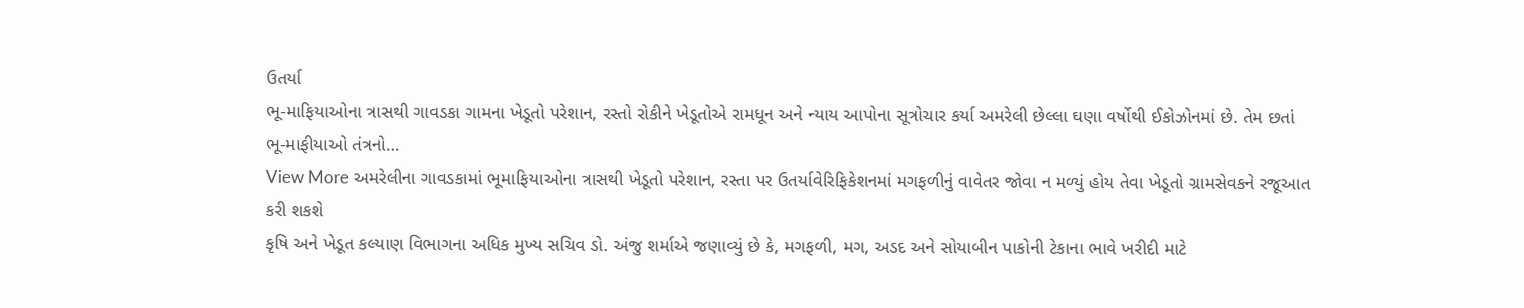ઉતર્યા
ભૂ-માફિયાઓના ત્રાસથી ગાવડકા ગામના ખેડૂતો પરેશાન, રસ્તો રોકીને ખેડૂતોએ રામધૂન અને ન્યાય આપોના સૂત્રોચાર કર્યા અમરેલી છેલ્લા ઘણા વર્ષોથી ઈકોઝોનમાં છે. તેમ છતાં ભૂ-માફીયાઓ તંત્રનો…
View More અમરેલીના ગાવડકામાં ભૂમાફિયાઓના ત્રાસથી ખેડૂતો પરેશાન, રસ્તા પર ઉતર્યાવેરિફિકેશનમાં મગફળીનું વાવેતર જોવા ન મળ્યું હોય તેવા ખેડૂતો ગ્રામસેવકને રજૂઆત કરી શકશે
કૃષિ અને ખેડૂત કલ્યાણ વિભાગના અધિક મુખ્ય સચિવ ડો. અંજુ શર્માએ જણાવ્યું છે કે, મગફળી, મગ, અડદ અને સોયાબીન પાકોની ટેકાના ભાવે ખરીદી માટે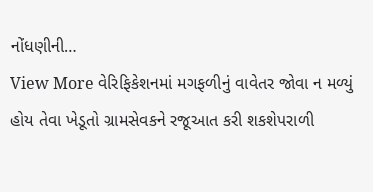નોંધણીની…
View More વેરિફિકેશનમાં મગફળીનું વાવેતર જોવા ન મળ્યું હોય તેવા ખેડૂતો ગ્રામસેવકને રજૂઆત કરી શકશેપરાળી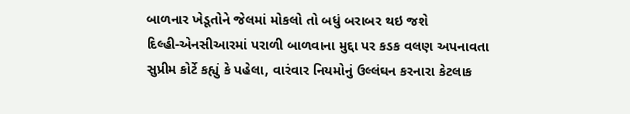બાળનાર ખેડૂતોને જેલમાં મોકલો તો બધું બરાબર થઇ જશે
દિલ્હી-એનસીઆરમાં પરાળી બાળવાના મુદ્દા પર કડક વલણ અપનાવતા સુપ્રીમ કોર્ટે કહ્યું કે પહેલા, વારંવાર નિયમોનું ઉલ્લંઘન કરનારા કેટલાક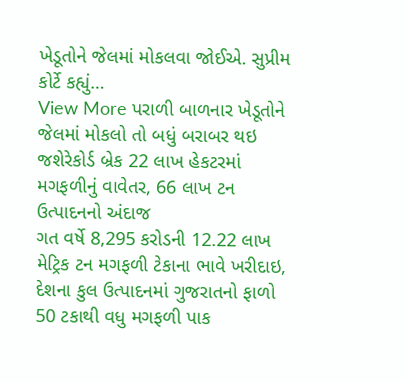ખેડૂતોને જેલમાં મોકલવા જોઈએ. સુપ્રીમ કોર્ટે કહ્યું…
View More પરાળી બાળનાર ખેડૂતોને જેલમાં મોકલો તો બધું બરાબર થઇ જશેરેકોર્ડ બ્રેક 22 લાખ હેકટરમાં મગફળીનું વાવેતર, 66 લાખ ટન ઉત્પાદનનો અંદાજ
ગત વર્ષે 8,295 કરોડની 12.22 લાખ મેટ્રિક ટન મગફળી ટેકાના ભાવે ખરીદાઇ, દેશના કુલ ઉત્પાદનમાં ગુજરાતનો ફાળો 50 ટકાથી વધુ મગફળી પાક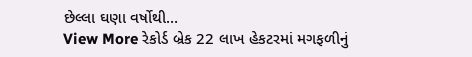છેલ્લા ઘણા વર્ષોથી…
View More રેકોર્ડ બ્રેક 22 લાખ હેકટરમાં મગફળીનું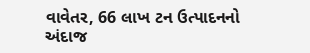વાવેતર, 66 લાખ ટન ઉત્પાદનનો અંદાજ